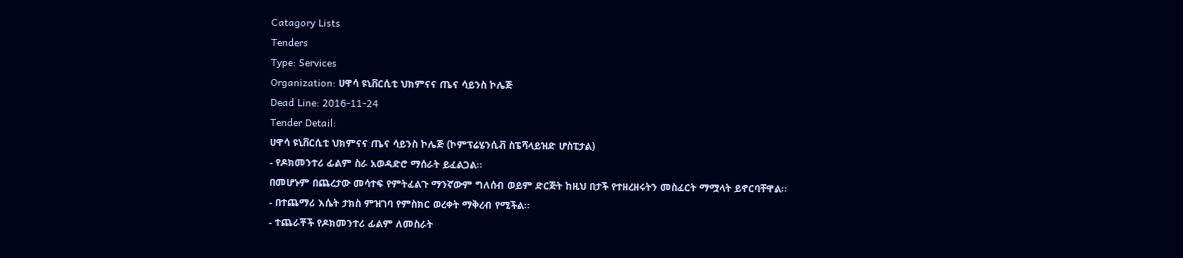Catagory Lists
Tenders
Type: Services
Organization: ሀዋሳ ዩኒቨርሲቲ ህክምናና ጤና ሳይንስ ኮሌጅ
Dead Line: 2016-11-24
Tender Detail:
ሀዋሳ ዩኒቨርሲቲ ህክምናና ጤና ሳይንስ ኮሌጅ (ኮምፕሬሄንሲቭ ስፔሻላይዝድ ሆስፒታል)
- የዶክመንተሪ ፊልም ስራ አወዳድሮ ማሰራት ይፈልጋል፡፡
በመሆኑም በጨረታው መሳተፍ የምትፈልጉ ማንኛውም ግለሰብ ወይም ድርጅት ከዚህ በታች የተዘረዘሩትን መስፈርት ማሟላት ይኖርባቸዋል፡፡
- በተጨማሪ እሴት ታክስ ምዝገባ የምስክር ወረቀት ማቅረብ የሚችል፡፡
- ተጨራቾች የዶክመንተሪ ፊልም ለመስራት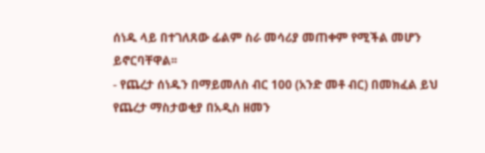ሰነዱ ላይ በተገለጸው ፊልም ስራ መሳሪያ መጠቀም የሚችል መሆን ይኖርባቸዋል፡፡
- የጨረታ ሰነዱን በማይመለስ ብር 100 (አንድ መቶ ብር) በመክፈል ይህ የጨረታ ማስታወቂያ በአዲስ ዘመን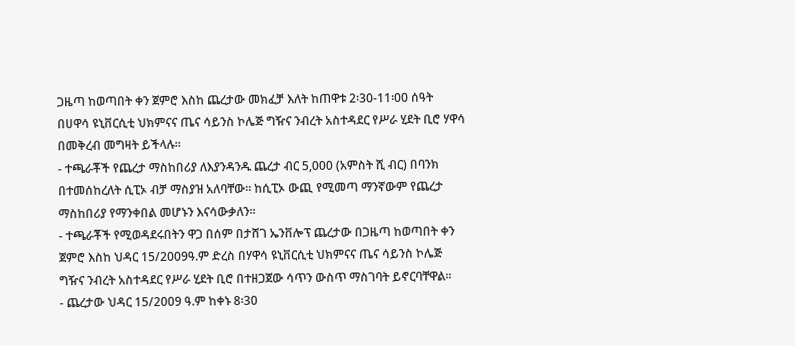ጋዜጣ ከወጣበት ቀን ጀምሮ እስከ ጨረታው መክፈቻ እለት ከጠዋቱ 2፡30-11፡00 ሰዓት በሀዋሳ ዩኒቨርሲቲ ህክምናና ጤና ሳይንስ ኮሌጅ ግዥና ንብረት አስተዳደር የሥራ ሂደት ቢሮ ሃዋሳ በመቅረብ መግዛት ይችላሉ፡፡
- ተጫራቾች የጨረታ ማስከበሪያ ለእያንዳንዱ ጨረታ ብር 5,000 (አምስት ሺ ብር) በባንክ በተመሰከረለት ሲፒኦ ብቻ ማስያዝ አለባቸው፡፡ ከሲፒኦ ውጪ የሚመጣ ማንኛውም የጨረታ ማስከበሪያ የማንቀበል መሆኑን እናሳውቃለን፡፡
- ተጫራቾች የሚወዳደሩበትን ዋጋ በሰም በታሸገ ኤንቨሎፕ ጨረታው በጋዜጣ ከወጣበት ቀን ጀምሮ እስከ ህዳር 15/2009ዓ.ም ድረስ በሃዋሳ ዩኒቨርሲቲ ህክምናና ጤና ሳይንስ ኮሌጅ ግዥና ንብረት አስተዳደር የሥራ ሂደት ቢሮ በተዘጋጀው ሳጥን ውስጥ ማስገባት ይኖርባቸዋል፡፡
- ጨረታው ህዳር 15/2009 ዓ.ም ከቀኑ 8፡30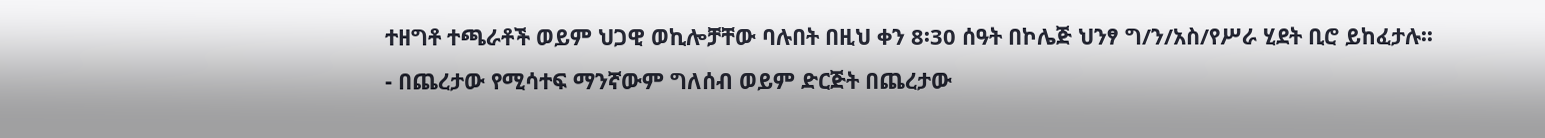ተዘግቶ ተጫራቶች ወይም ህጋዊ ወኪሎቻቸው ባሉበት በዚህ ቀን 8፡30 ሰዓት በኮሌጅ ህንፃ ግ/ን/አስ/የሥራ ሂደት ቢሮ ይከፈታሉ፡፡
- በጨረታው የሚሳተፍ ማንኛውም ግለሰብ ወይም ድርጅት በጨረታው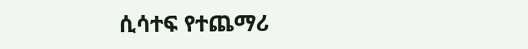ሲሳተፍ የተጨማሪ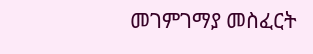መገምገማያ መስፈርት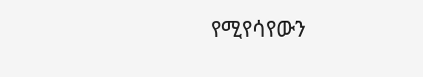የሚየሳየውን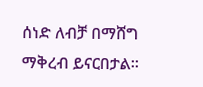ሰነድ ለብቻ በማሸግ ማቅረብ ይናርበታል፡፡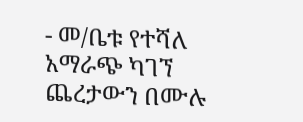- መ/ቤቱ የተሻለ አማራጭ ካገኘ ጨረታውን በሙሉ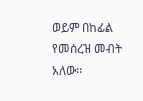ወይም በከፊል የመሰረዝ መብት አለው፡፡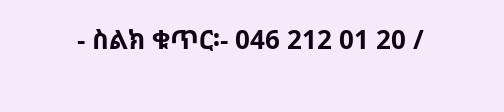- ስልክ ቁጥር፡- 046 212 01 20 /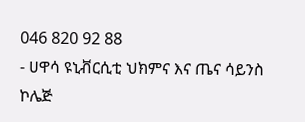046 820 92 88
- ሀዋሳ ዩኒቭርሲቲ ህክምና እና ጤና ሳይንስ ኮሌጅ